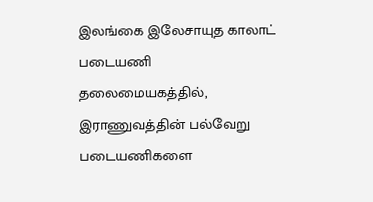இலங்கை இலேசாயுத காலாட் படையணி தலைமையகத்தில், இராணுவத்தின் பல்வேறு படையணிகளை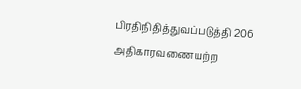பிரதிநிதித்துவப்படுத்தி 206 அதிகாரவணையற்ற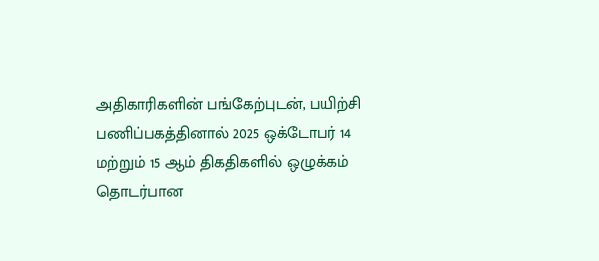அதிகாரிகளின் பங்கேற்புடன், பயிற்சி பணிப்பகத்தினால் 2025 ஒக்டோபர் 14 மற்றும் 15 ஆம் திகதிகளில் ஒழுக்கம் தொடர்பான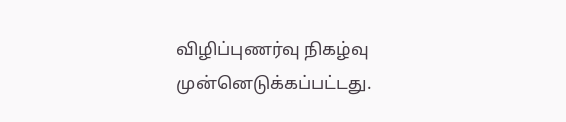விழிப்புணர்வு நிகழ்வு முன்னெடுக்கப்பட்டது.